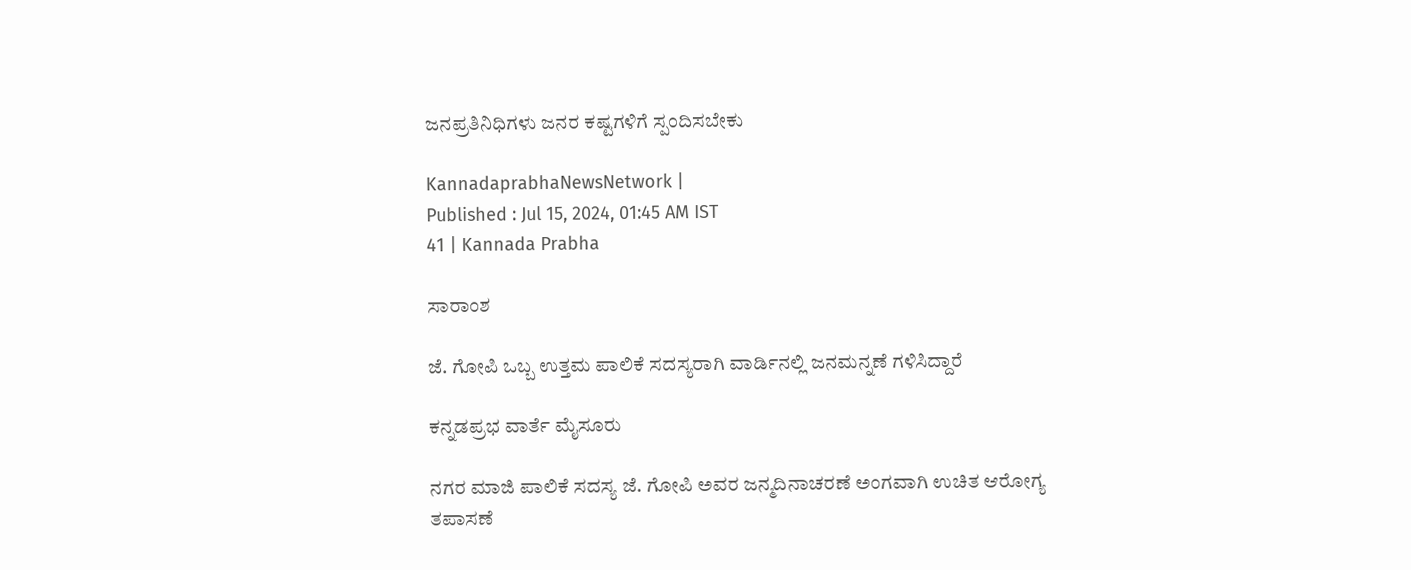ಜನಪ್ರತಿನಿಧಿಗಳು ಜನರ ಕಷ್ಟಗಳಿಗೆ ಸ್ಪಂದಿಸಬೇಕು

KannadaprabhaNewsNetwork |
Published : Jul 15, 2024, 01:45 AM IST
41 | Kannada Prabha

ಸಾರಾಂಶ

ಜೆ. ಗೋಪಿ ಒಬ್ಬ ಉತ್ತಮ ಪಾಲಿಕೆ ಸದಸ್ಯರಾಗಿ ವಾರ್ಡಿನಲ್ಲಿ ಜನಮನ್ನಣೆ ಗಳಿಸಿದ್ದಾರೆ

ಕನ್ನಡಪ್ರಭ ವಾರ್ತೆ ಮೈಸೂರು

ನಗರ ಮಾಜಿ ಪಾಲಿಕೆ ಸದಸ್ಯ ಜೆ. ಗೋಪಿ ಅವರ ಜನ್ಮದಿನಾಚರಣೆ ಅಂಗವಾಗಿ ಉಚಿತ ಆರೋಗ್ಯ ತಪಾಸಣೆ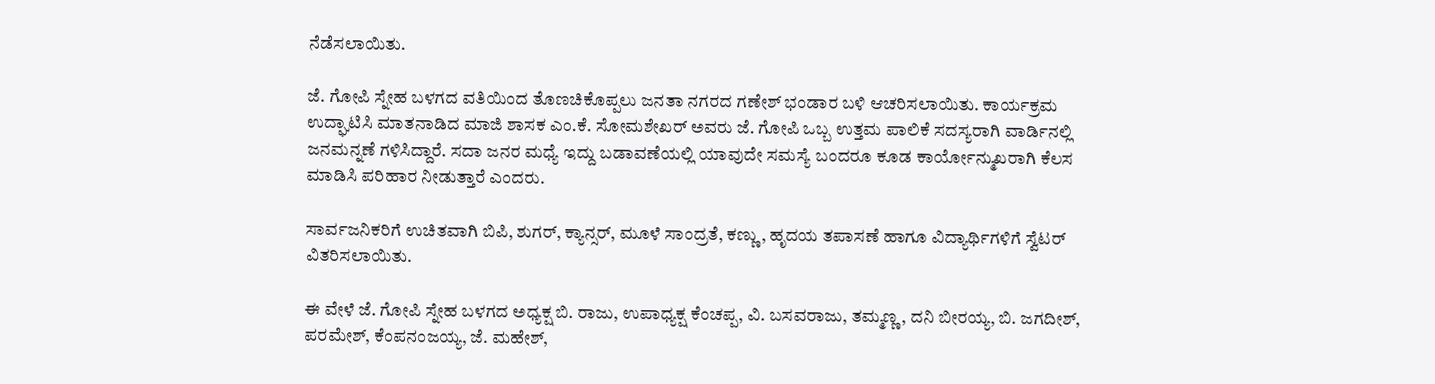ನೆಡೆಸಲಾಯಿತು.

ಜೆ. ಗೋಪಿ ಸ್ನೇಹ ಬಳಗದ ವತಿಯಿಂದ ತೊಣಚಿಕೊಪ್ಪಲು ಜನತಾ ನಗರದ ಗಣೇಶ್ ಭಂಡಾರ ಬಳಿ ಆಚರಿಸಲಾಯಿತು. ಕಾರ್ಯಕ್ರಮ ಉದ್ಘಾಟಿಸಿ ಮಾತನಾಡಿದ ಮಾಜಿ ಶಾಸಕ ಎಂ.ಕೆ. ಸೋಮಶೇಖರ್ ಅವರು ಜೆ. ಗೋಪಿ ಒಬ್ಬ ಉತ್ತಮ ಪಾಲಿಕೆ ಸದಸ್ಯರಾಗಿ ವಾರ್ಡಿನಲ್ಲಿ ಜನಮನ್ನಣೆ ಗಳಿಸಿದ್ದಾರೆ. ಸದಾ ಜನರ ಮಧ್ಯೆ ಇದ್ದು ಬಡಾವಣೆಯಲ್ಲಿ ಯಾವುದೇ ಸಮಸ್ಯೆ ಬಂದರೂ ಕೂಡ ಕಾರ್ಯೋನ್ಮುಖರಾಗಿ ಕೆಲಸ ಮಾಡಿಸಿ ಪರಿಹಾರ ನೀಡುತ್ತಾರೆ ಎಂದರು.

ಸಾರ್ವಜನಿಕರಿಗೆ ಉಚಿತವಾಗಿ ಬಿಪಿ, ಶುಗರ್, ಕ್ಯಾನ್ಸರ್, ಮೂಳೆ ಸಾಂದ್ರತೆ, ಕಣ್ಣು, ಹೃದಯ ತಪಾಸಣೆ ಹಾಗೂ ವಿದ್ಯಾರ್ಥಿಗಳಿಗೆ ಸ್ವೆಟರ್ ವಿತರಿಸಲಾಯಿತು.

ಈ ವೇಳೆ ಜೆ. ಗೋಪಿ ಸ್ನೇಹ ಬಳಗದ ಅಧ್ಯಕ್ಷ ಬಿ. ರಾಜು, ಉಪಾಧ್ಯಕ್ಷ ಕೆಂಚಪ್ಪ, ವಿ. ಬಸವರಾಜು, ತಮ್ಮಣ್ಣ, ದನಿ ಬೀರಯ್ಯ, ಬಿ. ಜಗದೀಶ್, ಪರಮೇಶ್, ಕೆಂಪನಂಜಯ್ಯ, ಜೆ. ಮಹೇಶ್,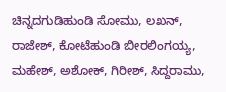ಚಿನ್ನದಗುಡಿಹುಂಡಿ ಸೋಮು, ಲಖನ್, ರಾಜೇಶ್, ಕೋಟೆಹುಂಡಿ ಬೀರಲಿಂಗಯ್ಯ, ಮಹೇಶ್, ಅಶೋಕ್, ಗಿರೀಶ್, ಸಿದ್ದರಾಮು,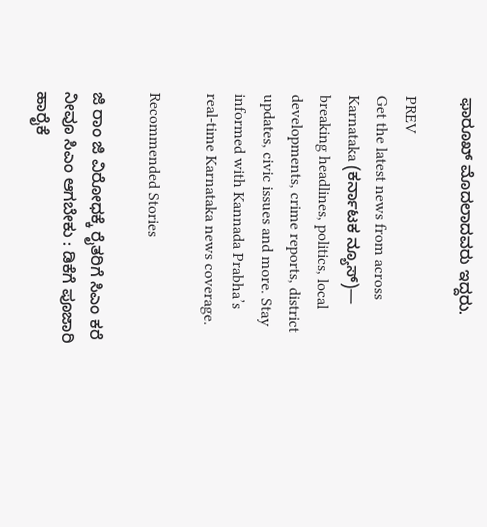ಫಾರೂಖ್ ಮೊದಲಾದವರು ಇದ್ದರು.

PREV
Get the latest news from across Karnataka (ಕರ್ನಾಟಕ ನ್ಯೂಸ್)— breaking headlines, politics, local developments, crime reports, district updates, civic issues and more. Stay informed with Kannada Prabha’s real‑time Karnataka news coverage.

Recommended Stories

ಜಿ ರಾಂ ಜಿ ವಿರೋಧಕ್ಕೆ ರೈತರಿಗೆ ಸಿಎಂ ಕರೆ
ನೀವೂ ಸಿಎಂ ಆಗಬೇಕು : ಡಿಕೆಗೆ ಪೂಜಾರಿ ಹಾರೈಕೆ